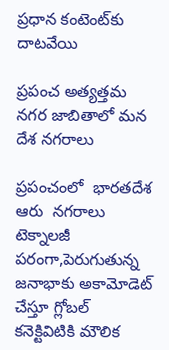ప్రధాన కంటెంట్‌కు దాటవేయి

ప్రపంచ అత్యత్తమ నగర జాబితాలో మన దేశ నగరాలు

ప్రపంచంలో  భారతదేశ ఆరు  నగరాలు టెక్నాలజీ పరంగా,పెరుగుతున్న జనాభాకు అకామోడెట్‌ చేస్తూ గ్లోబల్‌ కనెక్టివిటికి మౌలిక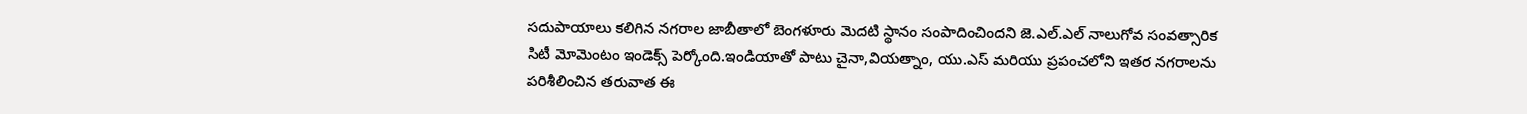సదుపాయాలు కలిగిన నగరాల జాబీతాలో బెంగళూరు మెదటి స్థానం సంపాదించిందని జె.ఎల్‌.ఎల్‌ నాలుగోవ సంవత్సారిక సిటీ మోమెంటం ఇండెక్స్ పెర్కోంది.ఇండియాతో పాటు చైనా,వియత్నాం, యు.ఎస్‌ మరియు ప్రపంచలోని ఇతర నగరాలను పరిశీలించిన తరువాత ఈ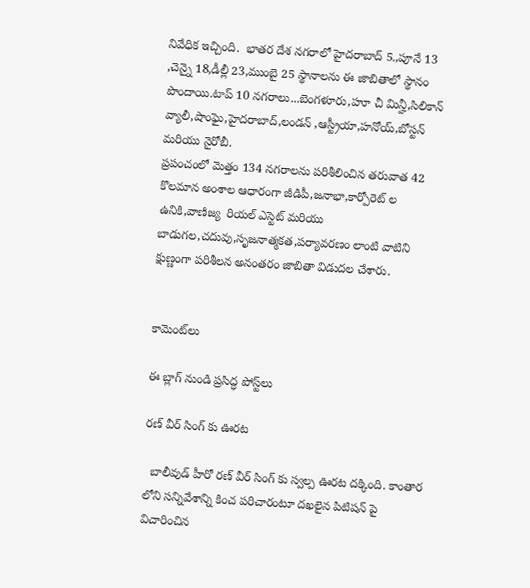నివేధిక ఇచ్చింది.  భాతర దేశ నగరాలో హైదరాబాద్‌ 5.,పూనే 13 ,చెన్నై 18,డీల్లీ 23,ముంబై 25 స్థానాలను ఈ జాబితాలో స్థానం పొందాయి.టాప్ 10 నగరాలు...బెంగళూరు,హూ చీ మిన్హీ,సిలికాన్‌ వ్యాలీ,షాంఘై,హైదరాబాద్‌,లండన్‌ ,ఆస్ట్రీయా,హనోయ్‌,బోస్టన్‌ మరియు నైరోబీ.
ప్రపంచంలో మెత్తం 134 నగరాలను పరిశీలించిన తరువాత 42 కొలమాన అంశాల ఆధారంగా జీడిపీ,జనాభా,కార్పోరెట్‌ ల ఉనికి,వాణిజ్య  రియల్‌ ఎస్టెట్‌ మరియు బాడుగల,చదువు,సృజనాత్మకత,పర్యావరణం లాంటి వాటిని క్షుణ్ణంగా పరిశీలన అనంతరం జాబితా విడుదల చేశారు.


కామెంట్‌లు

ఈ బ్లాగ్ నుండి ప్రసిద్ధ పోస్ట్‌లు

రణ్ వీర్ సింగ్ కు ఊరట

  బాలీవుడ్ హీరో రణ్ వీర్ సింగ్ కు స్వల్ప ఊరట దక్కింది. కాంతార లోని సన్నివేశాన్ని కించ పరిచారంటూ దఖలైన పిటిషన్ పై విచారించిన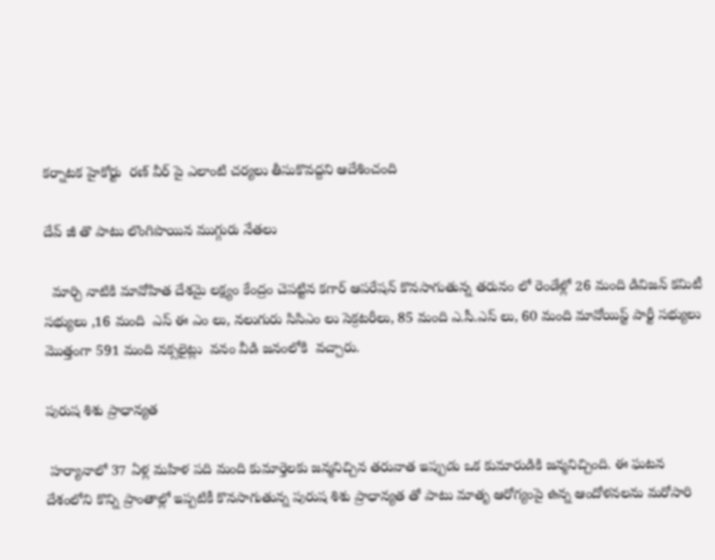కర్నాటక హైకోర్టు  రణ్ వీర్ పై ఎలాంటి చర్యలు తీసుకొవద్దని ఆదేశించంది

దేవ్ జీ తొ పాటు లొంగిపొయిన ముగ్గురు నేతలు

  మార్చి నాటికి మావోహిత దేశమై లక్ష్యం కేంద్రం చెపట్టిన కగార్ ఆపరేషన్ కొనసాగుతున్న తరునం లో రెండేళ్లో 26 మంది డివిజన్ కమిటీ సభ్యులు ,16 మంది  ఎస్ ఈ ఎం లు, నలుగురు సిసిఎం లు సెక్రటరీలు, 85 మంది ఎ.సీ.ఎస్ లు, 60 మంది మావోయిస్ట్ పార్టీ సభ్యులు మొత్తంగా 591 మంది నక్సలైట్లు  వనం వీడి జనంలోకి  వచ్చారు.

పురుష శిశు ప్రాధాన్యత

 హర్యానాలో 37 ఏళ్ల మహిళ పది మంది కుమార్తెలకు జన్మనిచ్చిన తరువాత ఇప్పుడు ఒక కుమారుడికి జన్మనిచ్చింది. ఈ ఘటన దేశంలోని కొన్ని ప్రాంతాల్లో ఇప్పటికీ కొనసాగుతున్న పురుష శిశు ప్రాధాన్యత తో పాటు మాతృ ఆరోగ్యంపై ఉన్న ఆందోళనలను మరోసారి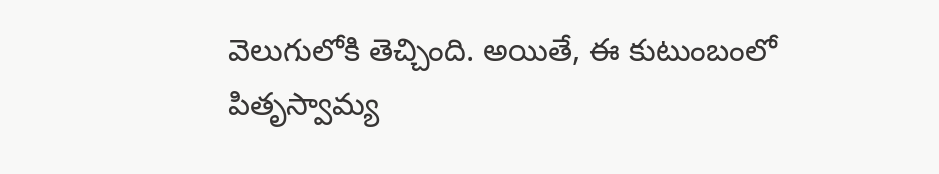వెలుగులోకి తెచ్చింది. అయితే, ఈ కుటుంబంలో పితృస్వామ్య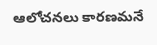ఆలోచనలు కారణమనే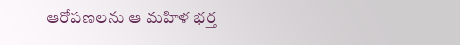ఆరోపణలను ఆ మహిళ భర్త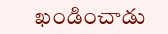ఖండించాడు